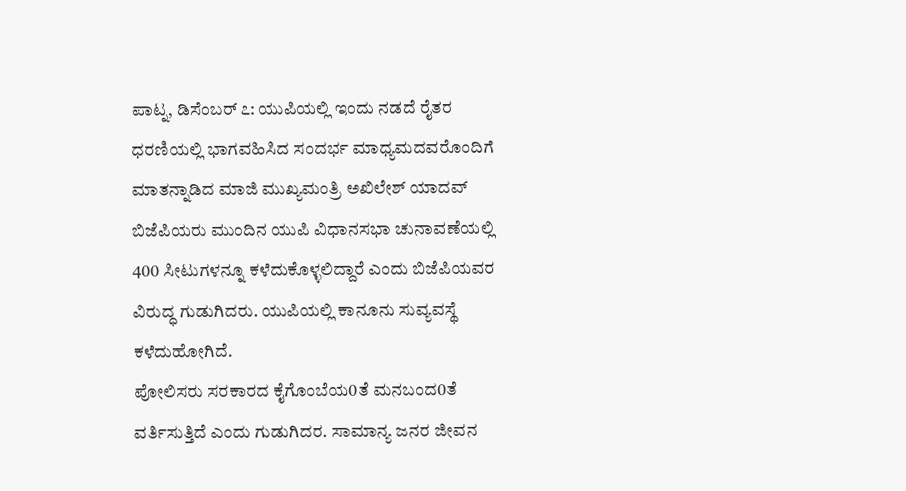ಪಾಟ್ನ, ಡಿಸೆಂಬರ್ ೭: ಯುಪಿಯಲ್ಲಿ ಇಂದು ನಡದೆ ರೈತರ ಧರಣಿಯಲ್ಲಿ ಭಾಗವಹಿಸಿದ ಸಂದರ್ಭ ಮಾಧ್ಯಮದವರೊಂದಿಗೆ ಮಾತನ್ನಾಡಿದ ಮಾಜಿ ಮುಖ್ಯಮಂತ್ರಿ ಅಖಿಲೇಶ್ ಯಾದವ್ ಬಿಜೆಪಿಯರು ಮುಂದಿನ ಯುಪಿ ವಿಧಾನಸಭಾ ಚುನಾವಣೆಯಲ್ಲಿ 400 ಸೀಟುಗಳನ್ನೂ ಕಳೆದುಕೊಳ್ಳಲಿದ್ದಾರೆ ಎಂದು ಬಿಜೆಪಿಯವರ ವಿರುದ್ಧ ಗುಡುಗಿದರು. ಯುಪಿಯಲ್ಲಿ ಕಾನೂನು ಸುವ್ಯವಸ್ಥೆ ಕಳೆದುಹೋಗಿದೆ.
ಪೋಲಿಸರು ಸರಕಾರದ ಕೈಗೊಂಬೆಯ0ತೆ ಮನಬಂದ0ತೆ ವರ್ತಿಸುತ್ತಿದೆ ಎಂದು ಗುಡುಗಿದರ. ಸಾಮಾನ್ಯ ಜನರ ಜೀವನ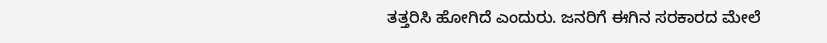ತತ್ತರಿಸಿ ಹೋಗಿದೆ ಎಂದುರು. ಜನರಿಗೆ ಈಗಿನ ಸರಕಾರದ ಮೇಲೆ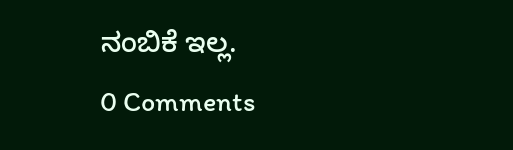ನಂಬಿಕೆ ಇಲ್ಲ.
0 Comments